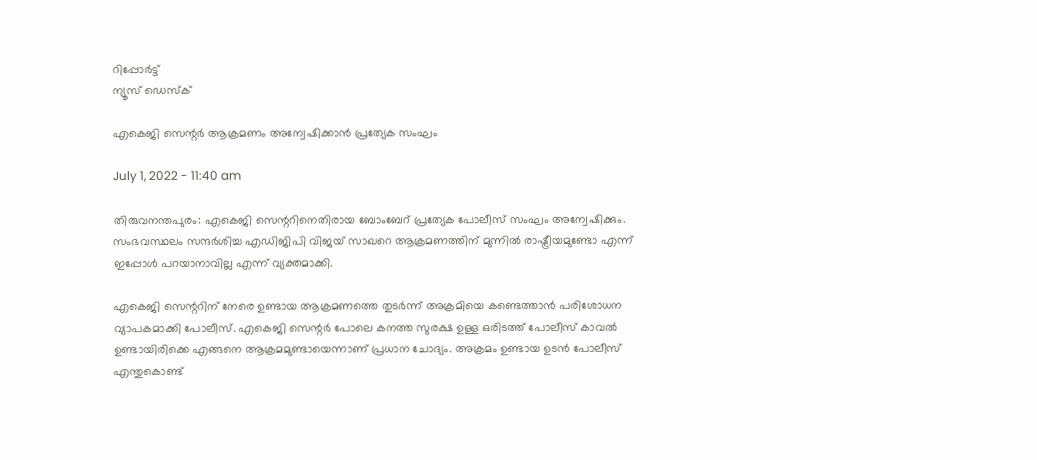റിപ്പോര്‍ട്ട്
ന്യൂസ് ഡെസ്ക്

എകെജി സെന്റർ ആക്രമണം അന്വേഷിക്കാൻ പ്രത്യേക സംഘം

July 1, 2022 - 11:40 am

തിരുവനന്തപുരം: എകെജി സെന്ററിനെതിരായ ബോംബേറ് പ്രത്യേക പോലീസ് സംഘം അന്വേഷിക്കും. സംഭവസ്ഥലം സന്ദർശിച്ച എഡിജിപി വിജയ് സാഖറെ ആക്രമണത്തിന് മുന്നിൽ രാഷ്ട്രീയമുണ്ടോ എന്ന് ഇപ്പോൾ പറയാനാവില്ല എന്ന് വ്യക്തമാക്കി.

എകെജി സെന്ററിന് നേരെ ഉണ്ടായ ആക്രമണത്തെ തുടർന്ന് അക്രമിയെ കണ്ടെത്താൻ പരിശോധന വ്യാപകമാക്കി പോലീസ്. എകെജി സെന്റർ പോലെ കനത്ത സുരക്ഷ ഉള്ള ഒരിടത്ത് പോലീസ് കാവൽ ഉണ്ടായിരിക്കെ എങ്ങനെ ആക്രമമുണ്ടായെന്നാണ് പ്രധാന ചോദ്യം. അക്രമം ഉണ്ടായ ഉടൻ പോലീസ് എന്തുകൊണ്ട്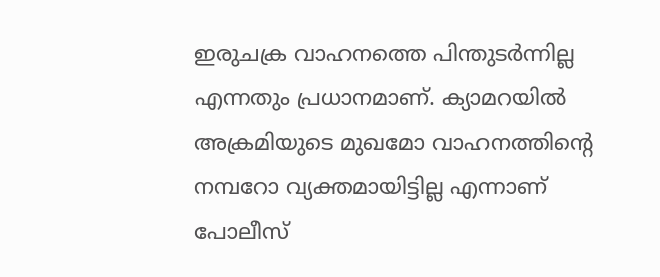ഇരുചക്ര വാഹനത്തെ പിന്തുടർന്നില്ല എന്നതും പ്രധാനമാണ്. ക്യാമറയിൽ അക്രമിയുടെ മുഖമോ വാഹനത്തിന്റെ നമ്പറോ വ്യക്തമായിട്ടില്ല എന്നാണ് പോലീസ്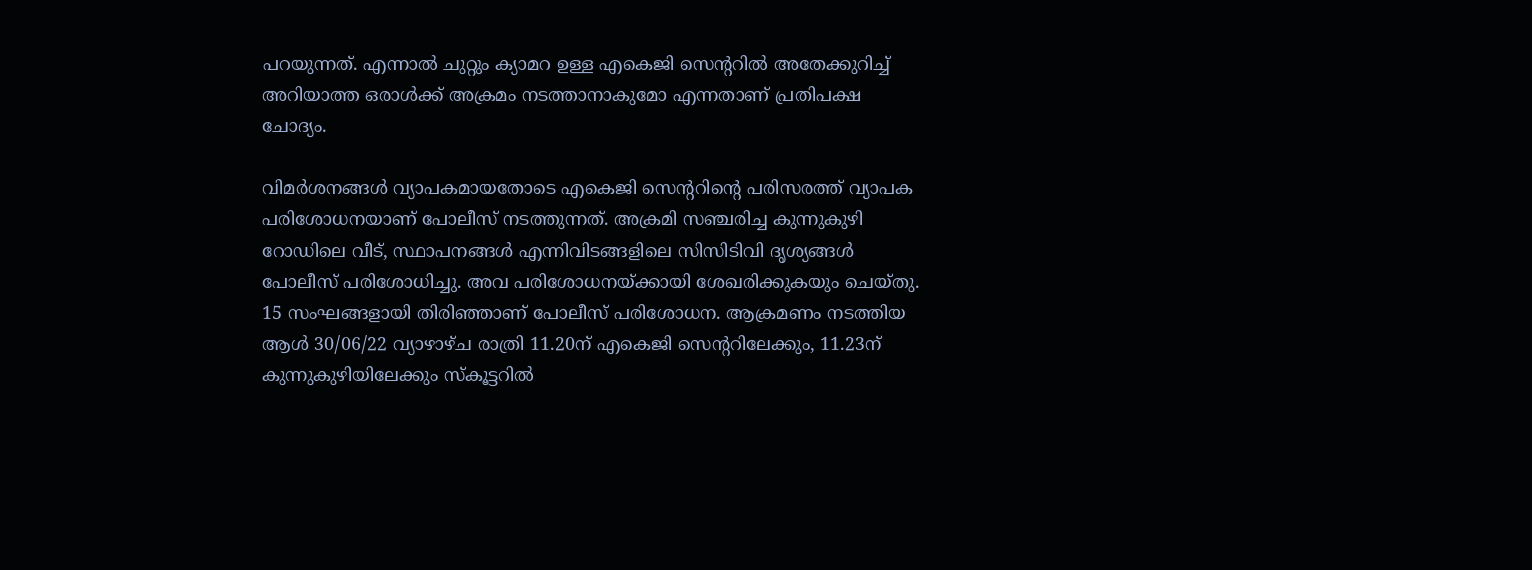പറയുന്നത്. എന്നാൽ ചുറ്റും ക്യാമറ ഉള്ള എകെജി സെന്ററിൽ അതേക്കുറിച്ച് അറിയാത്ത ഒരാൾക്ക് അക്രമം നടത്താനാകുമോ എന്നതാണ് പ്രതിപക്ഷ ചോദ്യം.

വിമർശനങ്ങൾ വ്യാപകമായതോടെ എകെജി സെന്ററിന്റെ പരിസരത്ത് വ്യാപക പരിശോധനയാണ് പോലീസ് നടത്തുന്നത്. അക്രമി സഞ്ചരിച്ച കുന്നുകുഴി റോഡിലെ വീട്, സ്ഥാപനങ്ങൾ എന്നിവിടങ്ങളിലെ സിസിടിവി ദൃശ്യങ്ങൾ പോലീസ് പരിശോധിച്ചു. അവ പരിശോധനയ്ക്കായി ശേഖരിക്കുകയും ചെയ്തു. 15 സംഘങ്ങളായി തിരിഞ്ഞാണ് പോലീസ് പരിശോധന. ആക്രമണം നടത്തിയ ആൾ 30/06/22 വ്യാഴാഴ്ച രാത്രി 11.20ന് എകെജി സെന്ററിലേക്കും, 11.23ന് കുന്നുകുഴിയിലേക്കും സ്കൂട്ടറിൽ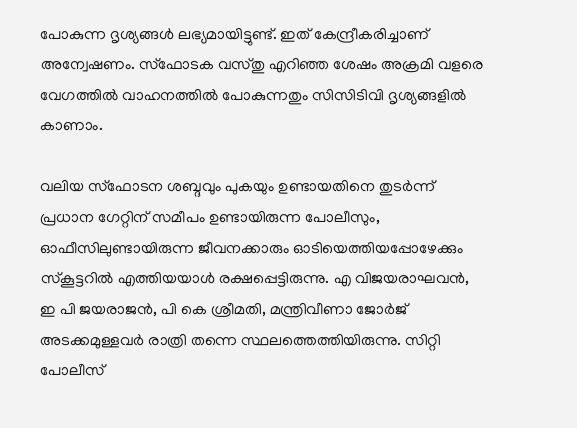പോകുന്ന ദൃശ്യങ്ങൾ ലഭ്യമായിട്ടുണ്ട്. ഇത് കേന്ദ്രീകരിച്ചാണ് അന്വേഷണം. സ്ഫോടക വസ്തു എറിഞ്ഞ ശേഷം അക്രമി വളരെ വേഗത്തിൽ വാഹനത്തിൽ പോകുന്നതും സിസിടിവി ദൃശ്യങ്ങളിൽ കാണാം.

വലിയ സ്ഫോടന ശബ്ദവും പുകയും ഉണ്ടായതിനെ തുടർന്ന് പ്രധാന ഗേറ്റിന് സമീപം ഉണ്ടായിരുന്ന പോലീസും, ഓഫീസിലുണ്ടായിരുന്ന ജീവനക്കാരും ഓടിയെത്തിയപ്പോഴേക്കും സ്കൂട്ടറിൽ എത്തിയയാൾ രക്ഷപ്പെട്ടിരുന്നു. എ വിജയരാഘവൻ, ഇ പി ജയരാജൻ, പി കെ ശ്രീമതി, മന്ത്രിവീണാ ജോർജ് അടക്കമുള്ളവർ രാത്രി തന്നെ സ്ഥലത്തെത്തിയിരുന്നു. സിറ്റി പോലീസ്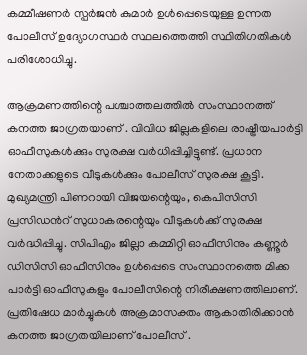കമ്മീഷണർ സ്പര്‍ജന്‍ കുമാര്‍ ഉൾപ്പെടെയുള്ള ഉന്നത പോലീസ് ഉദ്യോഗസ്ഥർ സ്ഥലത്തെത്തി സ്ഥിതിഗതികൾ പരിശോധിച്ചു.

ആക്രമണത്തിന്റെ പശ്ചാത്തലത്തിൽ സംസ്ഥാനത്ത് കനത്ത ജാഗ്രതയാണ് . വിവിധ ജില്ലകളിലെ രാഷ്ട്രീയപാർട്ടി ഓഫീസുകൾക്കും സുരക്ഷ വർധിപ്പിച്ചിട്ടുണ്ട്. പ്രധാന നേതാക്കളുടെ വീടുകൾക്കും പോലീസ് സുരക്ഷ കൂട്ടി. മുഖ്യമന്ത്രി പിണറായി വിജയന്റെയും, കെപിസിസി പ്രസിഡൻറ് സുധാകരന്റെയും വീടുകൾക്ക് സുരക്ഷ വർദ്ധിപ്പിച്ചു. സിപിഎം ജില്ലാ കമ്മിറ്റി ഓഫീസിനും കണ്ണൂർ ഡിസിസി ഓഫീസിനും ഉൾപ്പെടെ സംസ്ഥാനത്തെ മിക്ക പാർട്ടി ഓഫീസുകളും പോലീസിന്റെ നിരീക്ഷണത്തിലാണ്. പ്രതിഷേധ മാർച്ചുകൾ അക്രമാസക്തം ആകാതിരിക്കാൻ കനത്ത ജാഗ്രതയിലാണ് പോലീസ് .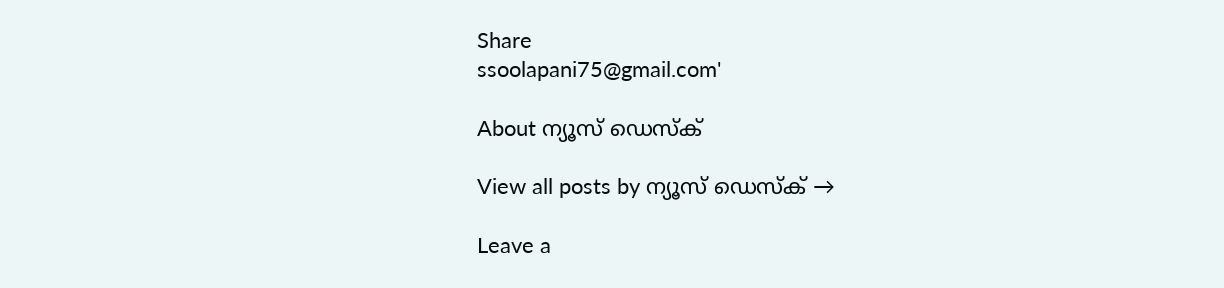Share
ssoolapani75@gmail.com'

About ന്യൂസ് ഡെസ്ക്

View all posts by ന്യൂസ് ഡെസ്ക് →

Leave a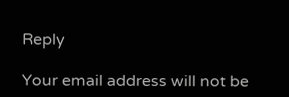Reply

Your email address will not be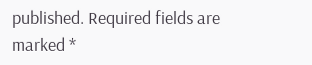published. Required fields are marked *